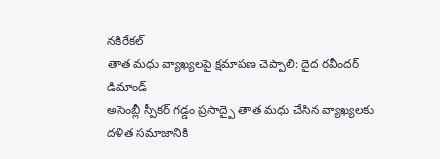నకిరేకల్
తాత మధు వ్యాఖ్యలపై క్షమాపణ చెప్పాలి: దైద రవీందర్ డిమాండ్
అసెంబ్లీ స్పీకర్ గడ్డం ప్రసాద్పై తాత మధు చేసిన వ్యాఖ్యలకు దళిత సమాజానికి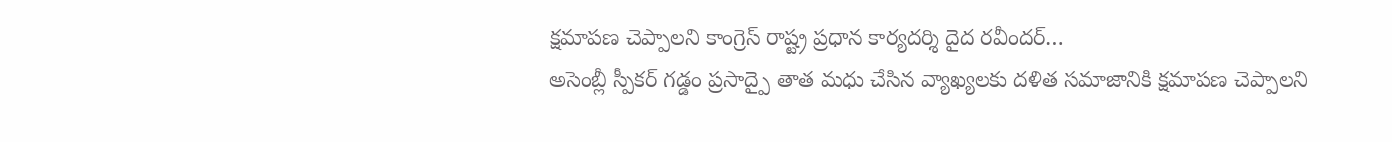క్షమాపణ చెప్పాలని కాంగ్రెస్ రాష్ట్ర ప్రధాన కార్యదర్శి దైద రవీందర్…
అసెంబ్లీ స్పీకర్ గడ్డం ప్రసాద్పై తాత మధు చేసిన వ్యాఖ్యలకు దళిత సమాజానికి క్షమాపణ చెప్పాలని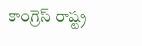కాంగ్రెస్ రాష్ట్ర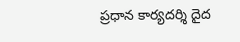ప్రధాన కార్యదర్శి దైద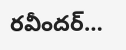రవీందర్…